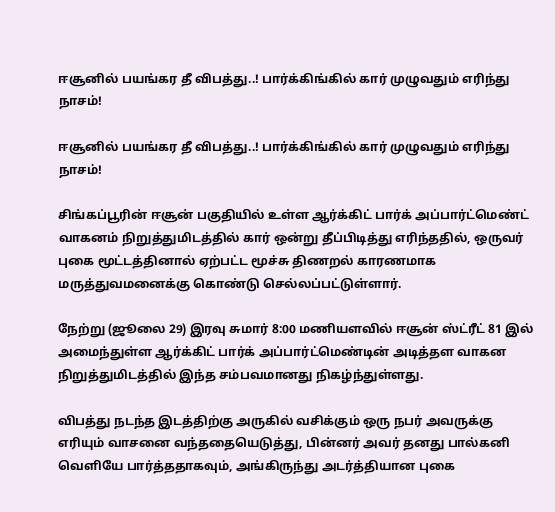ஈசூனில் பயங்கர தீ விபத்து..! பார்க்கிங்கில் கார் முழுவதும் எரிந்து நாசம்!

ஈசூனில் பயங்கர தீ விபத்து..! பார்க்கிங்கில் கார் முழுவதும் எரிந்து நாசம்!

சிங்கப்பூரின் ஈசூன் பகுதியில் உள்ள ஆர்க்கிட் பார்க் அப்பார்ட்மெண்ட் வாகனம் நிறுத்துமிடத்தில் கார் ஒன்று தீப்பிடித்து எரிந்ததில், ஒருவர் புகை மூட்டத்தினால் ஏற்பட்ட மூச்சு திணறல் காரணமாக மருத்துவமனைக்கு கொண்டு செல்லப்பட்டுள்ளார்.

நேற்று (ஜூலை 29) இரவு சுமார் 8:00 மணியளவில் ஈசூன் ஸ்ட்ரீட் 81 இல் அமைந்துள்ள ஆர்க்கிட் பார்க் அப்பார்ட்மெண்டின் அடித்தள வாகன நிறுத்துமிடத்தில் இந்த சம்பவமானது நிகழ்ந்துள்ளது.

விபத்து நடந்த இடத்திற்கு அருகில் வசிக்கும் ஒரு நபர் அவருக்கு எரியும் வாசனை வந்ததையெடுத்து, பின்னர் அவர் தனது பால்கனி வெளியே பார்த்ததாகவும், அங்கிருந்து அடர்த்தியான புகை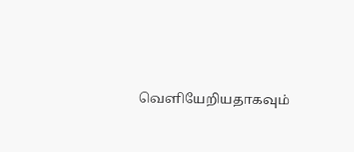வெளியேறியதாகவும்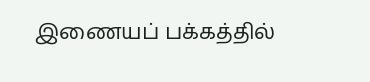இணையப் பக்கத்தில்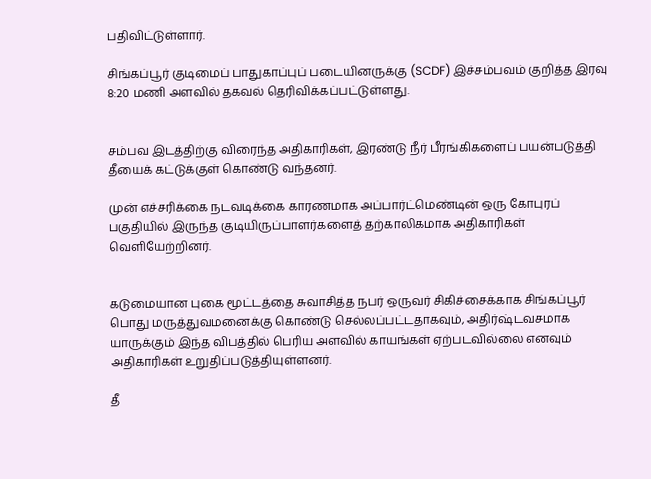பதிவிட்டுள்ளார்.

சிங்கப்பூர் குடிமைப் பாதுகாப்புப் படையினருக்கு (SCDF) இச்சம்பவம் குறித்த இரவு 8:20 மணி அளவில் தகவல் தெரிவிக்கப்பட்டுள்ளது.


சம்பவ இடத்திற்கு விரைந்த அதிகாரிகள், இரண்டு நீர் பீரங்கிகளைப் பயன்படுத்தி தீயைக் கட்டுக்குள் கொண்டு வந்தனர்.

முன் எச்சரிக்கை நடவடிக்கை காரணமாக அப்பார்ட்மெண்டின் ஒரு கோபுரப் பகுதியில் இருந்த குடியிருப்பாளர்களைத் தற்காலிகமாக அதிகாரிகள் வெளியேற்றினர்.


கடுமையான புகை மூட்டத்தை சுவாசித்த நபர் ஒருவர் சிகிச்சைக்காக சிங்கப்பூர் பொது மருத்துவமனைக்கு கொண்டு செல்லப்பட்டதாகவும், அதிர்ஷ்டவசமாக யாருக்கும் இந்த விபத்தில் பெரிய அளவில் காயங்கள் ஏற்படவில்லை எனவும் அதிகாரிகள் உறுதிப்படுத்தியுள்ளனர்.

தீ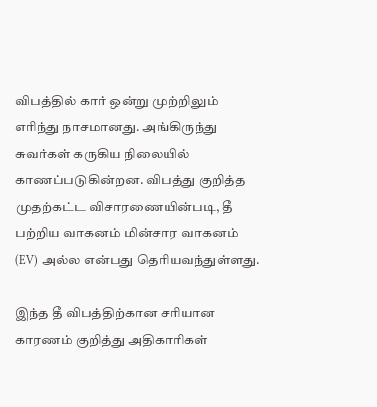விபத்தில் கார் ஒன்று முற்றிலும் எரிந்து நாசமானது. அங்கிருந்து சுவர்கள் கருகிய நிலையில் காணப்படுகின்றன. விபத்து குறித்த முதற்கட்ட விசாரணையின்படி, தீ பற்றிய வாகனம் மின்சார வாகனம் (EV) அல்ல என்பது தெரியவந்துள்ளது.

இந்த தீ விபத்திற்கான சரியான காரணம் குறித்து அதிகாரிகள்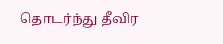தொடர்ந்து தீவிர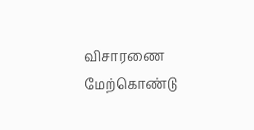விசாரணை மேற்கொண்டு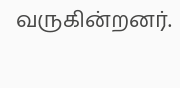வருகின்றனர்.